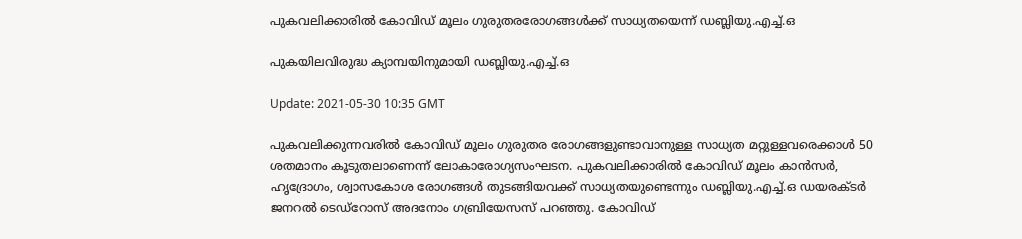പുകവലിക്കാരില്‍ കോവിഡ് മൂലം ഗുരുതരരോഗങ്ങള്‍ക്ക് സാധ്യതയെന്ന് ഡബ്ലിയു.എച്ച്.ഒ

പുകയിലവിരുദ്ധ ക്യാമ്പയിനുമായി ഡബ്ലിയു.എച്ച്.ഒ

Update: 2021-05-30 10:35 GMT

പുകവലിക്കുന്നവരില്‍ കോവിഡ് മൂലം ഗുരുതര രോഗങ്ങളുണ്ടാവാനുള്ള സാധ്യത മറ്റുള്ളവരെക്കാള്‍ 50 ശതമാനം കൂടുതലാണെന്ന് ലോകാരോഗ്യസംഘടന. പുകവലിക്കാരില്‍ കോവിഡ് മൂലം കാന്‍സര്‍, ഹൃദ്രോഗം, ശ്വാസകോശ രോഗങ്ങള്‍ തുടങ്ങിയവക്ക് സാധ്യതയുണ്ടെന്നും ഡബ്ലിയു.എച്ച്.ഒ ഡയരക്ടര്‍ ജനറല്‍ ടെഡ്‌റോസ് അദനോം ഗബ്രിയേസസ് പറഞ്ഞു. കോവിഡ്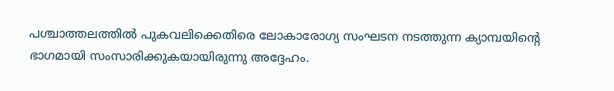പശ്ചാത്തലത്തില്‍ പുകവലിക്കെതിരെ ലോകാരോഗ്യ സംഘടന നടത്തുന്ന ക്യാമ്പയിന്റെ ഭാഗമായി സംസാരിക്കുകയായിരുന്നു അദ്ദേഹം.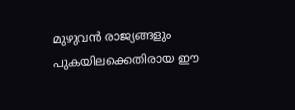മുഴുവന്‍ രാജ്യങ്ങളും പുകയിലക്കെതിരായ ഈ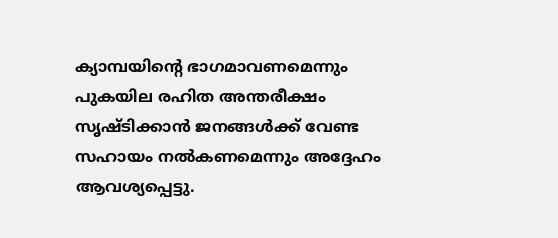ക്യാമ്പയിന്റെ ഭാഗമാവണമെന്നും പുകയില രഹിത അന്തരീക്ഷം സൃഷ്ടിക്കാന്‍ ജനങ്ങള്‍ക്ക് വേണ്ട സഹായം നല്‍കണമെന്നും അദ്ദേഹം ആവശ്യപ്പെട്ടു.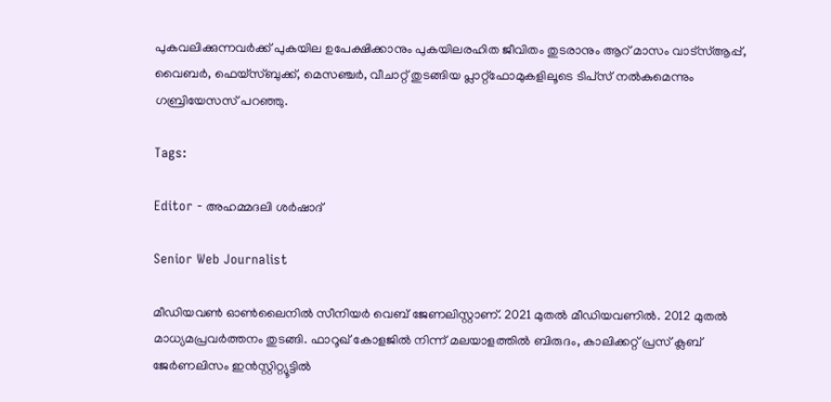പുകവലിക്കുന്നവര്‍ക്ക് പുകയില ഉപേക്ഷിക്കാനും പുകയിലരഹിത ജീവിതം തുടരാനും ആറ് മാസം വാട്‌സ്ആപ്പ്, വൈബര്‍, ഫെയ്‌സ്ബുക്ക്, മെസഞ്ചര്‍, വീചാറ്റ് തുടങ്ങിയ പ്ലാറ്റ്‌ഫോമുകളിലൂടെ ടിപ്‌സ് നല്‍കുമെന്നും ഗബ്രിയേസസ് പറഞ്ഞു.

Tags:

Editor - അഹമ്മദലി ശര്‍ഷാദ്

Senior Web Journalist

മീഡിയവൺ ഓൺലൈനിൽ സീനിയർ വെബ് ജേണലിസ്റ്റാണ്. 2021 മുതൽ മീഡിയവണിൽ. 2012 മുതൽ മാധ്യമപ്രവർത്തനം തുടങ്ങി. ഫാറൂഖ് കോളജിൽ നിന്ന് മലയാളത്തിൽ ബിരുദം, കാലിക്കറ്റ് പ്രസ് ക്ലബ് ജേർണലിസം ഇൻസ്റ്റിറ്റ്യൂട്ടിൽ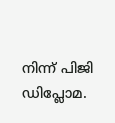നിന്ന് പിജി ഡിപ്ലോമ.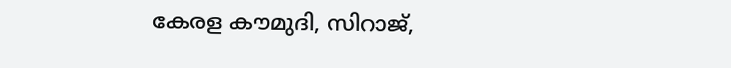കേരള കൗമുദി, സിറാജ്,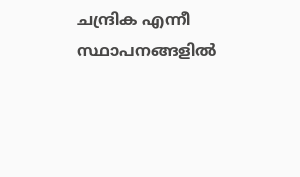ചന്ദ്രിക എന്നീ സ്ഥാപനങ്ങളിൽ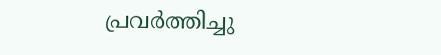പ്രവർത്തിച്ചു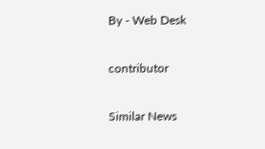By - Web Desk

contributor

Similar News